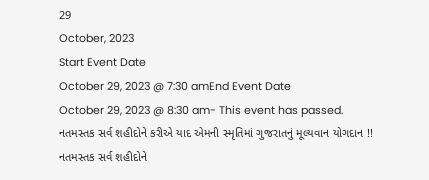29
October, 2023
Start Event Date
October 29, 2023 @ 7:30 amEnd Event Date
October 29, 2023 @ 8:30 am- This event has passed.
નતમસ્તક સર્વ શહીદોને કરીએ યાદ એમની સ્મૃતિમાં ગુજરાતનું મૂલ્યવાન યોગદાન !!
નતમસ્તક સર્વ શહીદોને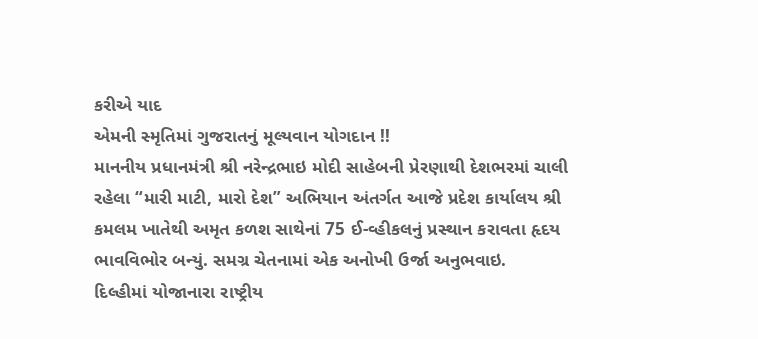કરીએ યાદ
એમની સ્મૃતિમાં ગુજરાતનું મૂલ્યવાન યોગદાન !!
માનનીય પ્રધાનમંત્રી શ્રી નરેન્દ્રભાઇ મોદી સાહેબની પ્રેરણાથી દેશભરમાં ચાલી રહેલા “મારી માટી, મારો દેશ” અભિયાન અંતર્ગત આજે પ્રદેશ કાર્યાલય શ્રી કમલમ ખાતેથી અમૃત કળશ સાથેનાં 75 ઈ-વ્હીકલનું પ્રસ્થાન કરાવતા હૃદય ભાવવિભોર બન્યું. સમગ્ર ચેતનામાં એક અનોખી ઉર્જા અનુભવાઇ.
દિલ્હીમાં યોજાનારા રાષ્ટ્રીય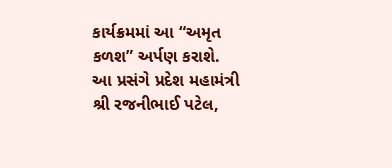કાર્યક્રમમાં આ “અમૃત કળશ” અર્પણ કરાશે.
આ પ્રસંગે પ્રદેશ મહામંત્રી શ્રી રજનીભાઈ પટેલ,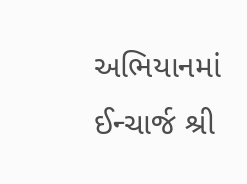અભિયાનમાં ઈન્ચાર્જ શ્રી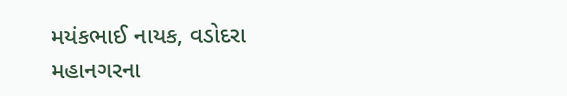મયંકભાઈ નાયક, વડોદરા મહાનગરના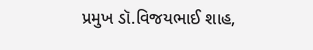પ્રમુખ ડૉ.વિજયભાઈ શાહ,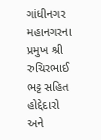ગાંધીનગર મહાનગરના પ્રમુખ શ્રી રુચિરભાઈ ભટ્ટ સહિત હોદ્દેદારો અને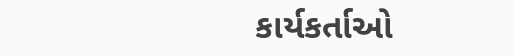કાર્યકર્તાઓ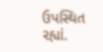ઉપસ્થિત રહ્યાં.